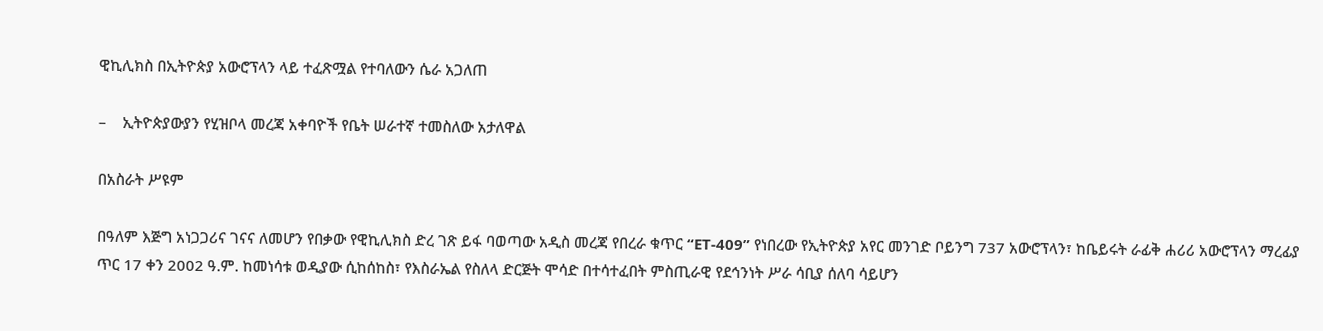ዊኪሊክስ በኢትዮጵያ አውሮፕላን ላይ ተፈጽሟል የተባለውን ሴራ አጋለጠ

–    ኢትዮጵያውያን የሂዝቦላ መረጃ አቀባዮች የቤት ሠራተኛ ተመስለው አታለዋል

በአስራት ሥዩም

በዓለም እጅግ አነጋጋሪና ገናና ለመሆን የበቃው የዊኪሊክስ ድረ ገጽ ይፋ ባወጣው አዲስ መረጃ የበረራ ቁጥር “ET-409” የነበረው የኢትዮጵያ አየር መንገድ ቦይንግ 737 አውሮፕላን፣ ከቤይሩት ራፊቅ ሐሪሪ አውሮፕላን ማረፊያ ጥር 17 ቀን 2002 ዓ.ም. ከመነሳቱ ወዲያው ሲከሰከስ፣ የእስራኤል የስለላ ድርጅት ሞሳድ በተሳተፈበት ምስጢራዊ የደኅንነት ሥራ ሳቢያ ሰለባ ሳይሆን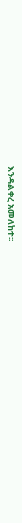እንዳልቀረ አመለከተ፡፡